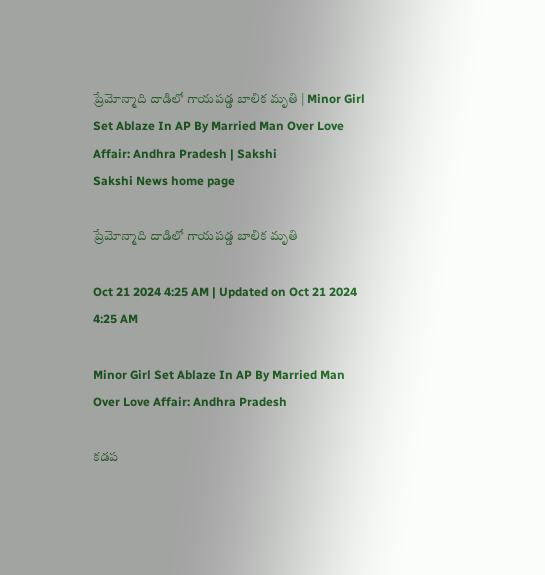ప్రేమోన్మాది దాడిలో గాయపడ్డ బాలిక మృతి | Minor Girl Set Ablaze In AP By Married Man Over Love Affair: Andhra Pradesh | Sakshi
Sakshi News home page

ప్రేమోన్మాది దాడిలో గాయపడ్డ బాలిక మృతి

Oct 21 2024 4:25 AM | Updated on Oct 21 2024 4:25 AM

Minor Girl Set Ablaze In AP By Married Man Over Love Affair: Andhra Pradesh

కడప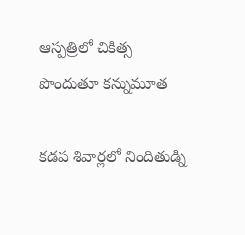ఆస్పత్రిలో చికిత్స పొందుతూ కన్నుమూత

కడప శివార్లలో నిందితుడ్ని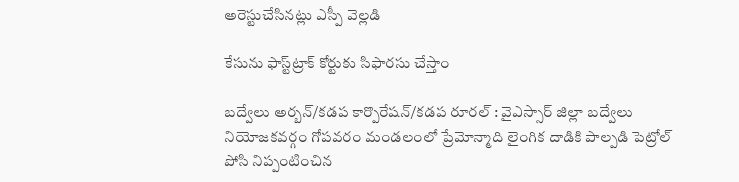అరెస్టుచేసినట్లు ఎస్పీ వెల్లడి

కేసును ఫాస్ట్‌ట్రాక్‌ కోర్టుకు సిఫారసు చేస్తాం

బద్వేలు అర్బన్‌/కడప కార్పొరేషన్‌/కడప రూరల్‌ : వైఎస్సార్‌ జిల్లా బద్వేలు నియోజకవర్గం గోపవరం మండలంలో ప్రేమోన్మాది లైంగిక దాడికి పాల్పడి పెట్రోల్‌ పోసి నిప్పంటించిన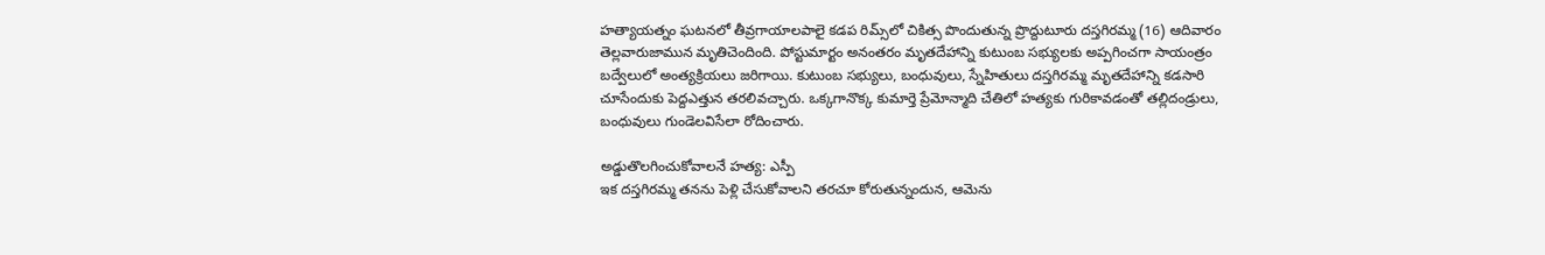హత్యాయత్నం ఘటనలో తీవ్రగాయాలపాలై కడప రిమ్స్‌లో చికిత్స పొందుతున్న ప్రొద్దుటూరు దస్తగిరమ్మ (16) ఆదివారం తెల్లవారుజామున మృతిచెందింది. పోస్టుమార్టం అనంతరం మృతదేహాన్ని కుటుంబ సభ్యులకు అప్పగించగా సాయంత్రం బద్వేలులో అంత్యక్రియలు జరిగాయి. కుటుంబ సభ్యులు, బంధువులు, స్నేహితులు దస్తగిరమ్మ మృతదేహాన్ని కడసారి చూసేందుకు పెద్దఎత్తున తరలివచ్చారు. ఒక్కగానొక్క కుమార్తె ప్రేమోన్మాది చేతిలో హత్యకు గురికావడంతో తల్లిదండ్రులు, బంధువులు గుండెలవిసేలా రోదించారు.

అడ్డుతొలగించుకోవాలనే హత్య: ఎస్పీ
ఇక దస్తగిరమ్మ తనను పెళ్లి చేసుకోవాలని తరచూ కోరుతున్నందున, ఆమెను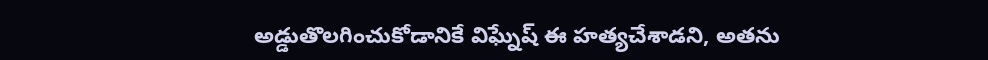అడ్డుతొలగించుకోడానికే విఘ్నేష్‌ ఈ హత్యచేశాడని, అతను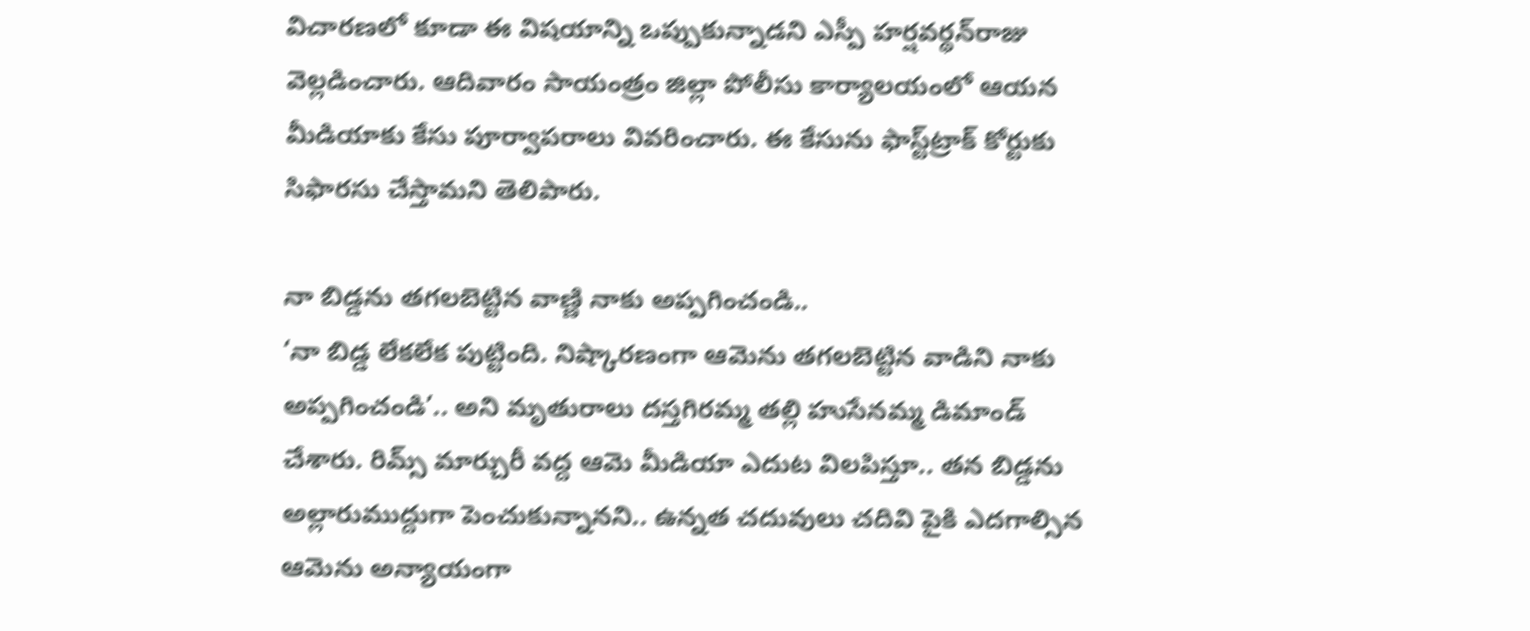విచారణలో కూడా ఈ విషయాన్ని ఒప్పుకున్నాడని ఎస్పీ హర్షవర్థన్‌రాజు వెల్లడించారు. ఆదివారం సాయంత్రం జిల్లా పోలీసు కార్యాలయంలో ఆయన మీడియాకు కేసు పూర్వాపరాలు వివరించారు. ఈ కేసును ఫాస్ట్‌ట్రాక్‌ కోర్టుకు సిఫారసు చేస్తామని తెలిపారు.

నా బిడ్డను తగలబెట్టిన వాణ్ణి నాకు అప్పగించండి..
‘నా బిడ్డ లేకలేక పుట్టింది. నిష్కారణంగా ఆమెను తగలబెట్టిన వాడిని నాకు అప్పగించండి’.. అని మృతురాలు దస్తగిరమ్మ తల్లి హుసేనమ్మ డిమాండ్‌ చేశారు. రిమ్స్‌ మార్చురీ వద్ద ఆమె మీడియా ఎదుట విలపిస్తూ.. తన బిడ్డను అల్లారుముద్దుగా పెంచుకున్నానని.. ఉన్నత చదువులు చదివి పైకి ఎదగాల్సిన ఆమెను అన్యాయంగా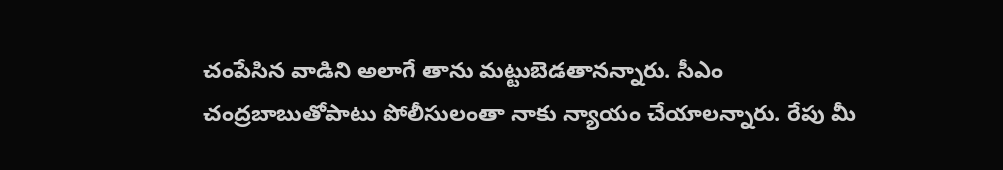చంపేసిన వాడిని అలాగే తాను మట్టుబెడతానన్నారు. సీఎం చంద్రబాబుతోపాటు పోలీసులంతా నాకు న్యాయం చేయాలన్నారు. రేపు మీ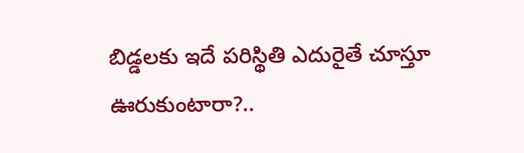బిడ్డలకు ఇదే పరిస్థితి ఎదురైతే చూస్తూ ఊరుకుంటారా?..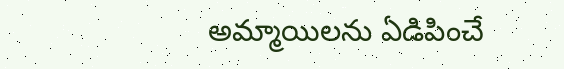అమ్మాయిలను ఏడిపించే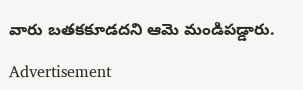వారు బతకకూడదని ఆమె మండిపడ్డారు.

Advertisement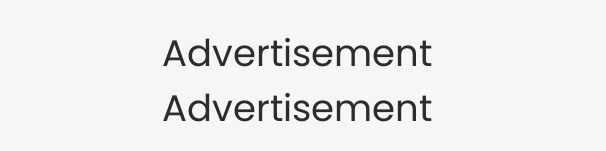Advertisement
Advertisement